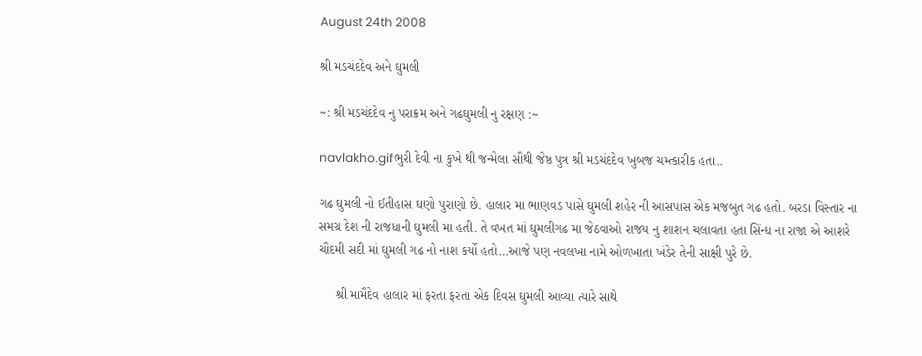August 24th 2008

શ્રી મડચંદદેવ અને ઘુમલી

~: શ્રી મડચંદદેવ નુ પરાક્રમ અને ગઢઘુમલી નુ રક્ષણ :~

navlakho.gifભુરી દેવી ના કુખે થી જન્મેલા સૌથી જેષ્ઠ પુત્ર શ્રી મડચંદદેવ ખુબજ ચમ્ત્કારીક હતા..

ગઢ ઘુમલી નો ઈતીહાસ ઘણો પુરાણો છે. હાલાર મા ભાણવડ પાસે ઘુમલી શહેર ની આસપાસ એક મજબુત ગઢ હતો. બરડા વિસ્તાર ના સમગ્ર દેશ ની રાજધાની ઘુમલી મા હતી. તે વખત માં ઘુમલીગઢ મા જેઠવાઓ રાજય નુ શાશન ચલાવતા હતા સિંન્ધ ના રાજા એ આશરે ચૌદમી સદી માં ઘુમલી ગઢ નો નાશ કર્યો હતો…આજે પણ નવલખા નામે ઓળખાતા ખંડેર તેની સાક્ષી પુરે છે.

     શ્રી મામૈદેવ હાલાર માં ફરતા ફરતા એક દિવસ ઘુમલી આવ્યા ત્યારે સાથે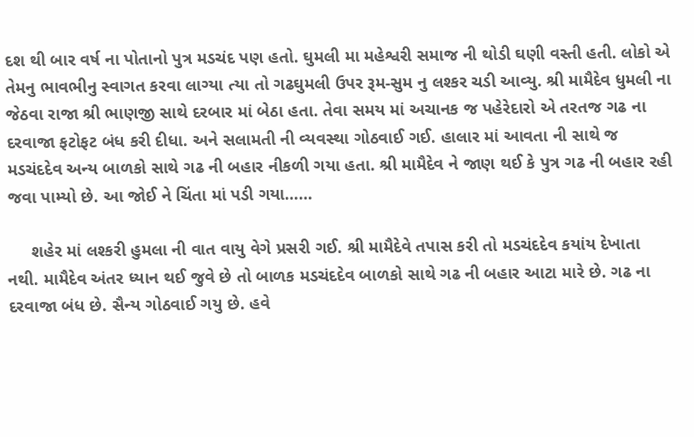દશ થી બાર વર્ષ ના પોતાનો પુત્ર મડચંદ પણ હતો. ઘુમલી મા મહેશ્વરી સમાજ ની થોડી ઘણી વસ્તી હતી. લોકો એ તેમનુ ભાવભીનુ સ્વાગત કરવા લાગ્યા ત્યા તો ગઢઘુમલી ઉપર રૂમ-સુમ નુ લશ્કર ચડી આવ્યુ. શ્રી મામૈદેવ ધુમલી ના જેઠવા રાજા શ્રી ભાણજી સાથે દરબાર માં બેઠા હતા. તેવા સમય માં અચાનક જ પહેરેદારો એ તરતજ ગઢ ના દરવાજા ફટોફટ બંધ કરી દીધા. અને સલામતી ની વ્યવસ્થા ગોઠવાઈ ગઈ. હાલાર માં આવતા ની સાથે જ મડચંદદેવ અન્ય બાળકો સાથે ગઢ ની બહાર નીકળી ગયા હતા. શ્રી મામૈદેવ ને જાણ થઈ કે પુત્ર ગઢ ની બહાર રહી જવા પામ્યો છે. આ જોઈ ને ચિંતા માં પડી ગયા……

     શહેર માં લશ્કરી હુમલા ની વાત વાયુ વેગે પ્રસરી ગઈ. શ્રી મામૈદેવે તપાસ કરી તો મડચંદદેવ કયાંય દેખાતા નથી. મામૈદેવ અંતર ધ્યાન થઈ જુવે છે તો બાળક મડચંદદેવ બાળકો સાથે ગઢ ની બહાર આટા મારે છે. ગઢ ના દરવાજા બંધ છે. સૈન્ય ગોઠવાઈ ગયુ છે. હવે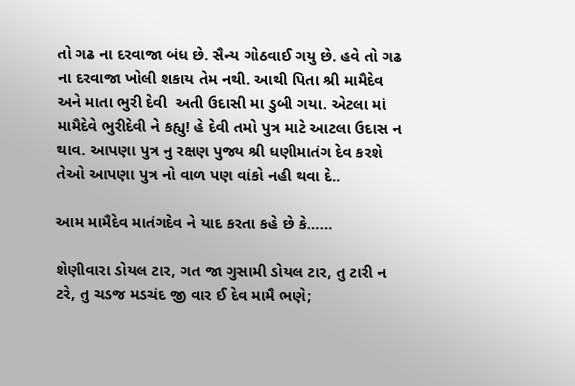તો ગઢ ના દરવાજા બંધ છે. સૈન્ય ગોઠવાઈ ગયુ છે. હવે તો ગઢ ના દરવાજા ખોલી શકાય તેમ નથી. આથી પિતા શ્રી મામૈદેવ અને માતા ભુરી દેવી  અતી ઉદાસી મા ડુબી ગયા. એટલા માં મામૈદેવે ભુરીદેવી ને કહ્યુ! હે દેવી તમો પુત્ર માટે આટલા ઉદાસ ન થાવ. આપણા પુત્ર નુ રક્ષણ પુજ્ય શ્રી ધણીમાતંગ દેવ કરશે તેઓ આપણા પુત્ર નો વાળ પણ વાંકો નહી થવા દે..

આમ મામૈદેવ માતંગદેવ ને યાદ કરતા કહે છે કે……

શેણીવારા ડોયલ ટાર, ગત જા ગુસામી ડોયલ ટાર, તુ ટારી ન ટરે, તુ ચડજ મડચંદ જી વાર ઈ દેવ મામૈ ભણે;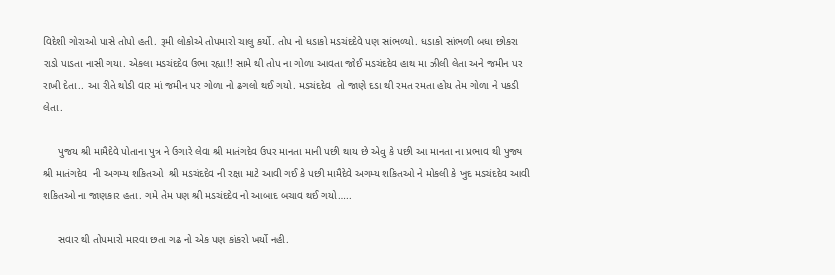વિદેશી ગોરાઓ પાસે તોપો હતી. રૂમી લોકોએ તોપમારો ચાલુ કર્યો. તોપ નો ધડાકો મડચંદદેવે પણ સાંભળ્યો. ધડાકો સાંભળી બધા છોકરા રાડો પાડતા નાસી ગયા. એકલા મડચંદદેવ ઉભા રહ્યા!! સામે થી તોપ ના ગોળા આવતા જોઈ મડચંદદેવ હાથ મા ઝીલી લેતા અને જમીન પર રાખી દેતા.. આ રીતે થોડી વાર માં જમીન પર ગોળા નો ઢગલો થઈ ગયો. મડચંદદેવ  તો જાણે દડા થી રમત રમતા હોય તેમ ગોળા ને પકડી લેતા.

     પુજય શ્રી મામૈદેવે પોતાના પુત્ર ને ઉગારે લેવા શ્રી માતંગદેવ ઉપર માનતા માની પછી થાય છે એવુ કે પછી આ માનતા ના પ્રભાવ થી પુજ્ય શ્રી માતંગદેવ  ની અગમ્ય શકિતઓ  શ્રી મડચંદદેવ ની રક્ષા માટે આવી ગઈ કે પછી મામૈદેવે અગમ્ય શકિતઓ ને મોકલી કે ખુદ મડચંદદેવ આવી શકિતઓ ના જાણકાર હતા. ગમે તેમ પણ શ્રી મડચંદદેવ નો આબાદ બચાવ થઈ ગયો…..

     સવાર થી તોપમારો મારવા છતા ગઢ નો એક પણ કાંકરો ખર્યો નહી.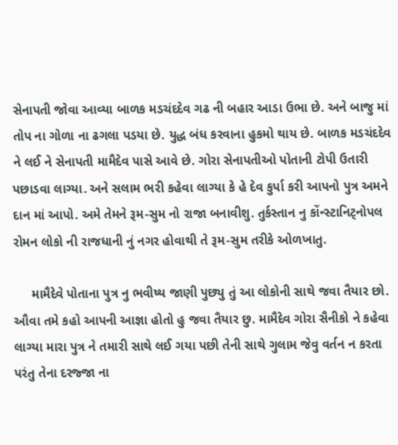સેનાપતી જોવા આવ્યા બાળક મડચંદદેવ ગઢ ની બહાર આડા ઉભા છે. અને બાજુ માં તોપ ના ગોળા ના ઢગલા પડયા છે. યુદ્ધ બંધ કરવાના હુકમો થાય છે. બાળક મડચંદદેવ ને લઈ ને સેનાપતી મામૈદેવ પાસે આવે છે. ગોરા સેનાપતીઓ પોતાની ટોપી ઉતારી પછાડવા લાગ્યા. અને સલામ ભરી કહેવા લાગ્યા કે હે દેવ કુર્પા કરી આપનો પુત્ર અમને દાન માં આપો. અમે તેમને રૂમ-સુમ નો રાજા બનાવીશુ. તુર્કસ્તાન નુ કોંન્સ્ટાનિટ્નોપલ  રોમન લોકો ની રાજધાની નું નગર હોવાથી તે રૂમ-સુમ તરીકે ઓળખાતુ.

     મામૈદેવે પોતાના પુત્ર નુ ભવીષ્ય જાણી પુછ્યુ તું આ લોકોની સાથે જવા તૈયાર છો. ઔવા તમે કહો આપની આજ્ઞા હોતો હુ જવા તૈયાર છુ. મામૈદેવ ગોરા સૈનીકો ને કહેવા લાગ્યા મારા પુત્ર ને તમારી સાથે લઈ ગયા પછી તેની સાથે ગુલામ જેવુ વર્તન ન કરતા પરંતુ તેના દરજ્જા ના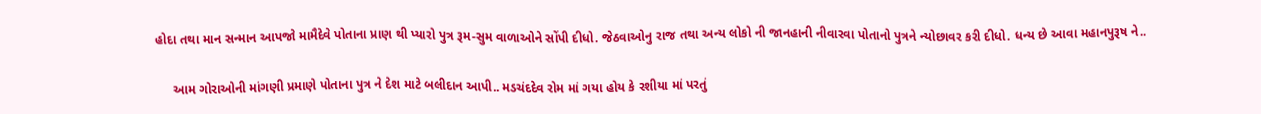હોદા તથા માન સન્માન આપજો મામૈદેવે પોતાના પ્રાણ થી પ્યારો પુત્ર રૂમ-સુમ વાળાઓને સોંપી દીધો. જેઠવાઓનુ રાજ તથા અન્ય લોકો ની જાનહાની નીવારવા પોતાનો પુત્રને ન્યોછાવર કરી દીધો. ધન્ય છે આવા મહાનપુરૂષ ને..

     આમ ગોરાઓની માંગણી પ્રમાણે પોતાના પુત્ર ને દેશ માટે બલીદાન આપી.. મડચંદદેવ રોમ માં ગયા હોય કે રશીયા માં પરતું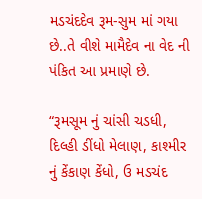મડચંદદેવ રૂમ-સુમ માં ગયા છે..તે વીશે મામૈદેવ ના વેદ ની પંકિત આ પ્રમાણે છે.

“રૂમસૂમ નું ચાંસી ચડધી, દિલ્હી ડીંધો મેલાણ, કાશ્મીર નું કેંકાણ કેંધો, ઉ મડચંદ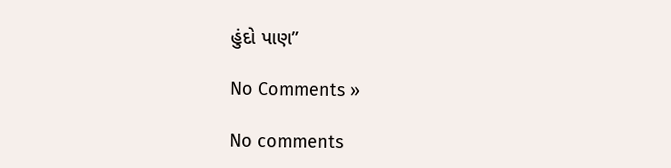હુંદો પાણ”

No Comments »

No comments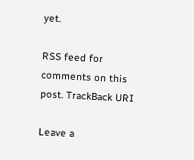yet.

RSS feed for comments on this post. TrackBack URI

Leave a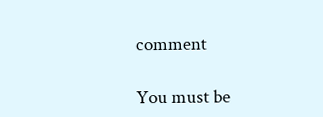comment

You must be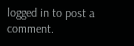logged in to post a comment.